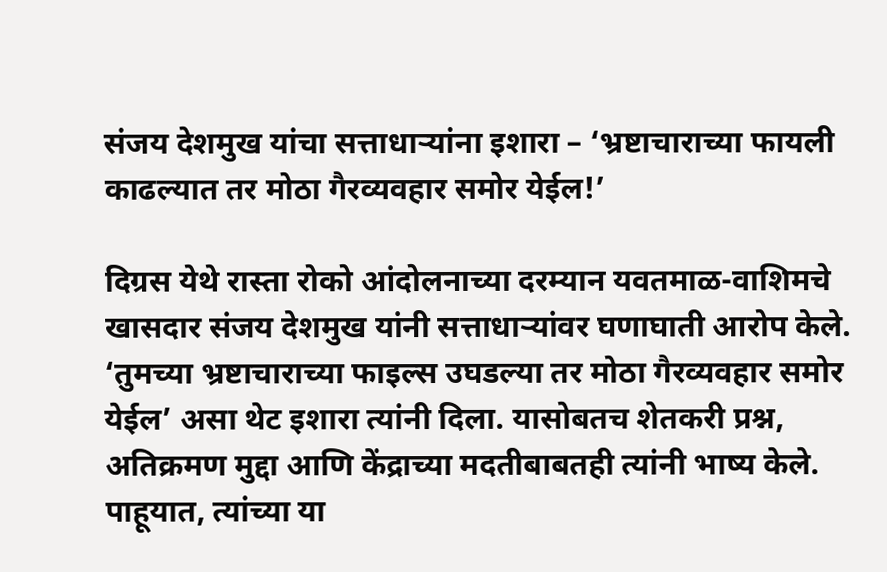संजय देशमुख यांचा सत्ताधाऱ्यांना इशारा – ‘भ्रष्टाचाराच्या फायली काढल्यात तर मोठा गैरव्यवहार समोर येईल!’

दिग्रस येथे रास्ता रोको आंदोलनाच्या दरम्यान यवतमाळ-वाशिमचे खासदार संजय देशमुख यांनी सत्ताधाऱ्यांवर घणाघाती आरोप केले. ‘तुमच्या भ्रष्टाचाराच्या फाइल्स उघडल्या तर मोठा गैरव्यवहार समोर येईल’ असा थेट इशारा त्यांनी दिला. यासोबतच शेतकरी प्रश्न, अतिक्रमण मुद्दा आणि केंद्राच्या मदतीबाबतही त्यांनी भाष्य केले.
पाहूयात, त्यांच्या या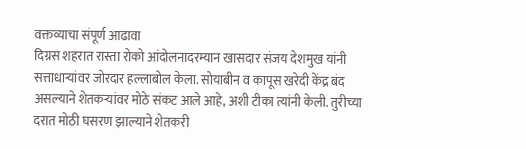वक्तव्याचा संपूर्ण आढावा
दिग्रस शहरात रास्ता रोको आंदोलनादरम्यान खासदार संजय देशमुख यांनी सत्ताधाऱ्यांवर जोरदार हल्लाबोल केला. सोयाबीन व कापूस खरेदी केंद्र बंद असल्याने शेतकऱ्यांवर मोठे संकट आले आहे, अशी टीका त्यांनी केली. तुरीच्या दरात मोठी घसरण झाल्याने शेतकरी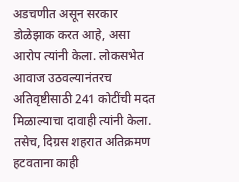अडचणीत असून सरकार डोळेझाक करत आहे, असा आरोप त्यांनी केला. लोकसभेत आवाज उठवल्यानंतरच अतिवृष्टीसाठी 241 कोटींची मदत मिळाल्याचा दावाही त्यांनी केला. तसेच, दिग्रस शहरात अतिक्रमण हटवताना काही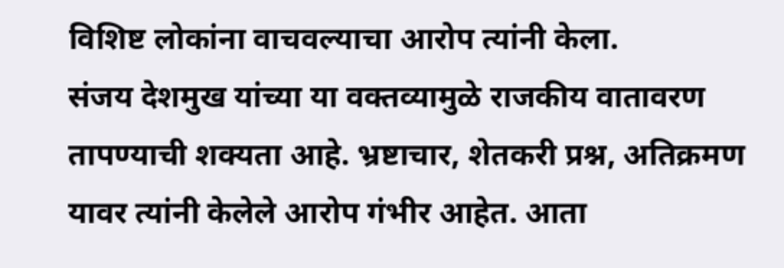विशिष्ट लोकांना वाचवल्याचा आरोप त्यांनी केला.
संजय देशमुख यांच्या या वक्तव्यामुळे राजकीय वातावरण तापण्याची शक्यता आहे. भ्रष्टाचार, शेतकरी प्रश्न, अतिक्रमण यावर त्यांनी केलेले आरोप गंभीर आहेत. आता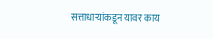सत्ताधाऱ्यांकडून यावर काय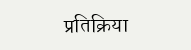प्रतिक्रिया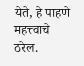येते, हे पाहणे महत्त्वाचे ठरेल.